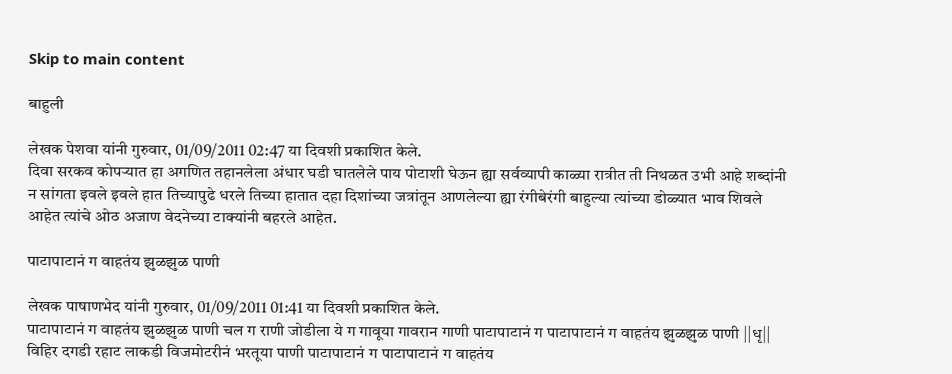Skip to main content

बाहुली

लेखक पेशवा यांनी गुरुवार, 01/09/2011 02:47 या दिवशी प्रकाशित केले.
दिवा सरकव कोपऱ्यात हा अगणित तहानलेला अंधार घडी घातलेले पाय पोटाशी घेऊन ह्या सर्वव्यापी काळ्या रात्रीत ती निथळत उभी आहे शब्दांनी न सांगता इवले इवले हात तिच्यापुढे धरले तिच्या हातात दहा दिशांच्या जत्रांतून आणलेल्या ह्या रंगीबेरंगी बाहुल्या त्यांच्या डोळ्यात भाव शिवले आहेत त्यांचे ओठ अजाण वेदनेच्या टाक्यांनी बहरले आहेत.

पाटापाटानं ग वाहतंय झुळझुळ पाणी

लेखक पाषाणभेद यांनी गुरुवार, 01/09/2011 01:41 या दिवशी प्रकाशित केले.
पाटापाटानं ग वाहतंय झुळझुळ पाणी चल ग राणी जोडीला ये ग गावूया गावरान गाणी पाटापाटानं ग पाटापाटानं ग वाहतंय झुळझुळ पाणी ||धृ|| विहिर दगडी रहाट लाकडी विजमोटरीनं भरतूया पाणी पाटापाटानं ग पाटापाटानं ग वाहतंय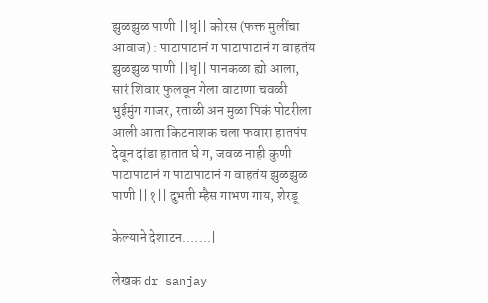झुळझुळ पाणी ||धृ|| कोरस (फक्त मुलींचा आवाज) : पाटापाटानं ग पाटापाटानं ग वाहतंय झुळझुळ पाणी ||धृ|| पानकळा ह्यो आला, सारं शिवार फुलवून गेला वाटाणा चवळी भुईमुंग गाजर, रताळी अन मुळा पिकं पोटरीला आली आता किटनाशक चला फवारा हातपंप देवून दांडा हातात घे ग, जवळ नाही कुणी पाटापाटानं ग पाटापाटानं ग वाहतंय झुळझुळ पाणी ||१|| दुभती म्हैस गाभण गाय, शेरडू

केल्याने देशाटन.......|

लेखक dr sanjay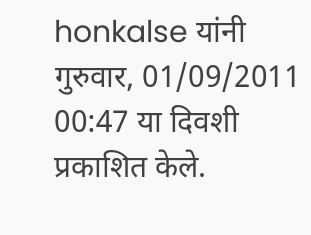honkalse यांनी गुरुवार, 01/09/2011 00:47 या दिवशी प्रकाशित केले.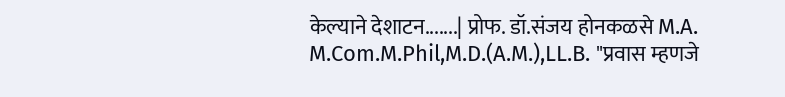केल्याने देशाटन.......| प्रोफ. डॉ.संजय होनकळसे M.A. M.Com.M.Phil,M.D.(A.M.),LL.B. "प्रवास म्हणजे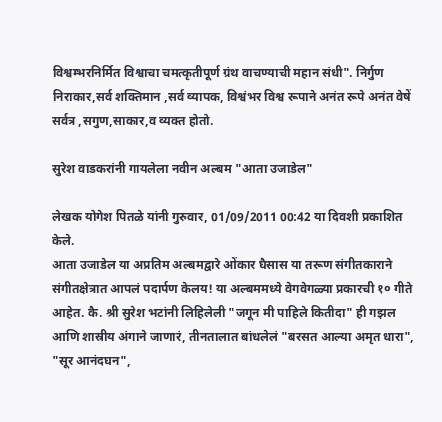विश्वम्भरनिर्मित विश्वाचा चमत्कृतीपूर्ण ग्रंथ वाचण्याची महान संधी". निर्गुण निराकार,सर्व शक्तिमान ,सर्व व्यापक, विश्वंभर विश्व रूपाने अनंत रूपे अनंत वेषें सर्वत्र ,सगुण,साकार,व व्यक्त होतो.

सुरेश वाडकरांनी गायलेला नवीन अल्बम "आता उजाडेल"

लेखक योगेश पितळे यांनी गुरुवार, 01/09/2011 00:42 या दिवशी प्रकाशित केले.
आता उजाडेल या अप्रतिम अल्बमद्वारे ओंकार घैसास या तरूण संगीतकाराने संगीतक्षेत्रात आपलं पदार्पण केलय! या अल्बममध्ये वेगवेगळ्या प्रकारची १० गीते आहेत. कै. श्री सुरेश भटांनी लिहिलेली "जगून मी पाहिले कितीदा" ही गझल आणि शास्रीय अंगाने जाणारं, तीनतालात बांधलेलं "बरसत आल्या अमृत धारा", "सूर आनंदघन",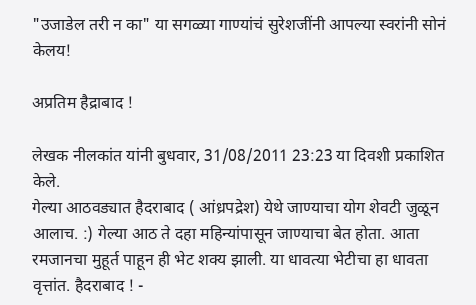"उजाडेल तरी न का" या सगळ्या गाण्यांचं सुरेशजींनी आपल्या स्वरांनी सोनं केलय!

अप्रतिम हैद्राबाद !

लेखक नीलकांत यांनी बुधवार, 31/08/2011 23:23 या दिवशी प्रकाशित केले.
गेल्या आठवड्यात हैदराबाद ( आंध्रपद्रेश) येथे जाण्याचा योग शेवटी जुळून आलाच. :) गेल्या आठ ते दहा महिन्यांपासून जाण्याचा बेत होता. आता रमजानचा मुहूर्त पाहून ही भेट शक्य झाली. या धावत्या भेटीचा हा धावता वृत्तांत. हैदराबाद ! -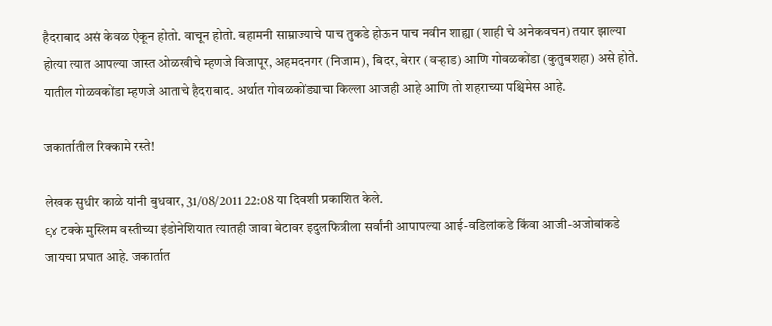हैदराबाद असं केवळ ऐकून होतो. वाचून होतो. बहामनी साम्राज्याचे पाच तुकडे होऊन पाच नवीन शाह्या (शाही चे अनेकवचन) तयार झाल्या होत्या त्यात आपल्या जास्त ओळखीचे म्हणजे विजापूर, अहमदनगर (निजाम), बिदर, बेरार (वर्‍हाड) आणि गोवळकोंडा (कुतुबशहा) असे होते. यातील गोळवकोंडा म्हणजे आताचे हैदराबाद. अर्थात गोवळकोंड्याचा किल्ला आजही आहे आणि तो शहराच्या पश्चिमेस आहे.

जकार्तातील रिक्कामे रस्ते!

लेखक सुधीर काळे यांनी बुधवार, 31/08/2011 22:08 या दिवशी प्रकाशित केले.
९४ टक्के मुस्लिम वस्तीच्या इंडोनेशियात त्यातही जावा बेटावर इदुलफित्रीला सर्वांनी आपापल्या आई-वडिलांकडे किंवा आजी-अजोबांकडे जायचा प्रघात आहे. जकार्तात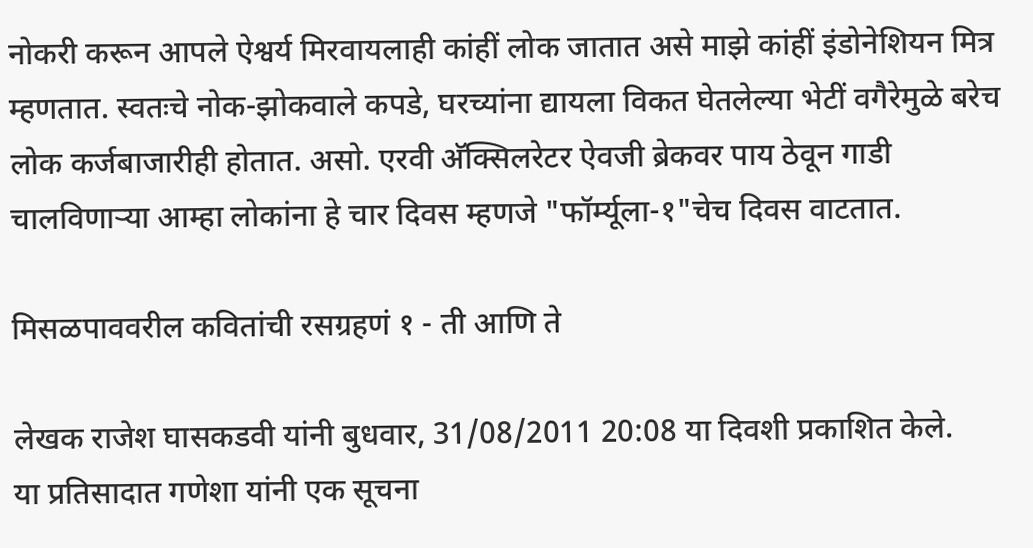नोकरी करून आपले ऐश्वर्य मिरवायलाही कांहीं लोक जातात असे माझे कांहीं इंडोनेशियन मित्र म्हणतात. स्वतःचे नोक-झोकवाले कपडे, घरच्यांना द्यायला विकत घेतलेल्या भेटीं वगैरेमुळे बरेच लोक कर्जबाजारीही होतात. असो. एरवी अ‍ॅक्सिलरेटर ऐवजी ब्रेकवर पाय ठेवून गाडी चालविणार्‍या आम्हा लोकांना हे चार दिवस म्हणजे "फॉर्म्यूला-१"चेच दिवस वाटतात.

मिसळपाववरील कवितांची रसग्रहणं १ - ती आणि ते

लेखक राजेश घासकडवी यांनी बुधवार, 31/08/2011 20:08 या दिवशी प्रकाशित केले.
या प्रतिसादात गणेशा यांनी एक सूचना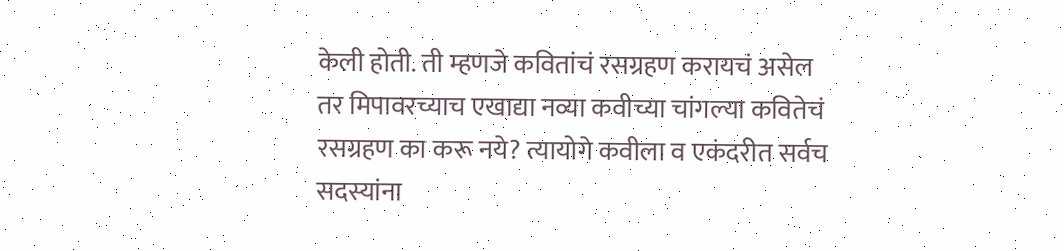केली होती. ती म्हणजे कवितांचं रसग्रहण करायचं असेल तर मिपावरच्याच एखाद्या नव्या कवीच्या चांगल्या कवितेचं रसग्रहण का करू नये? त्यायोगे कवीला व एकंदरीत सर्वच सदस्यांना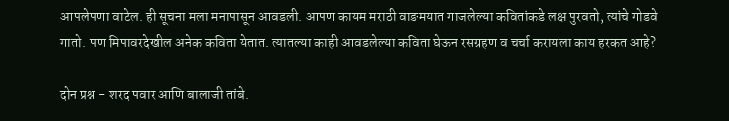आपलेपणा वाटेल. ही सूचना मला मनापासून आवडली. आपण कायम मराठी वाङमयात गाजलेल्या कवितांकडे लक्ष पुरवतो, त्यांचे गोडवे गातो. पण मिपावरदेखील अनेक कविता येतात. त्यातल्या काही आवडलेल्या कविता घेऊन रसग्रहण व चर्चा करायला काय हरकत आहे?

दोन प्रश्न - शरद पवार आणि बालाजी तांबे.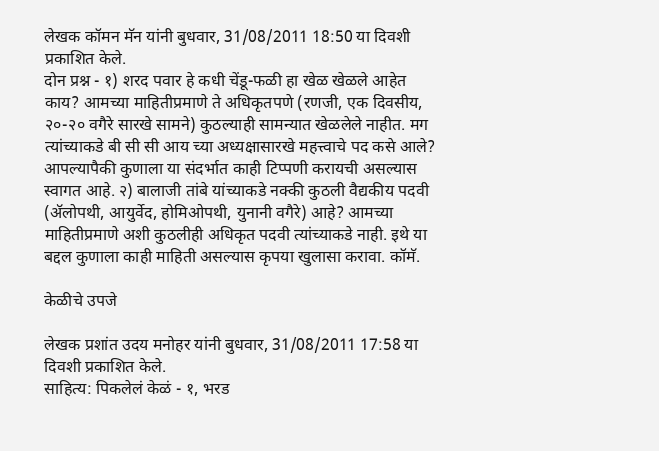लेखक कॉमन मॅन यांनी बुधवार, 31/08/2011 18:50 या दिवशी प्रकाशित केले.
दोन प्रश्न - १) शरद पवार हे कधी चेंडू-फळी हा खेळ खेळले आहेत काय? आमच्या माहितीप्रमाणे ते अधिकृतपणे (रणजी, एक दिवसीय, २०-२० वगैरे सारखे सामने) कुठल्याही सामन्यात खेळलेले नाहीत. मग त्यांच्याकडे बी सी सी आय च्या अध्यक्षासारखे महत्त्वाचे पद कसे आले? आपल्यापैकी कुणाला या संदर्भात काही टिप्पणी करायची असल्यास स्वागत आहे. २) बालाजी तांबे यांच्याकडे नक्की कुठली वैद्यकीय पदवी (अ‍ॅलोपथी, आयुर्वेद, होमिओपथी, युनानी वगैरे) आहे? आमच्या माहितीप्रमाणे अशी कुठलीही अधिकृत पदवी त्यांच्याकडे नाही. इथे या बद्दल कुणाला काही माहिती असल्यास कृपया खुलासा करावा. कॉमॅ.

केळीचे उपजे

लेखक प्रशांत उदय मनोहर यांनी बुधवार, 31/08/2011 17:58 या दिवशी प्रकाशित केले.
साहित्य: पिकलेलं केळं - १, भरड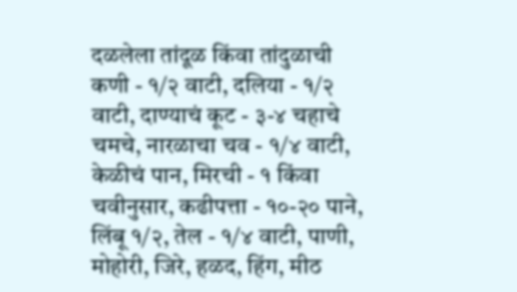दळलेला तांदूळ किंवा तांदुळाची कणी - १/२ वाटी, दलिया - १/२ वाटी, दाण्याचं कूट - ३-४ चहाचे चमचे, नारळाचा चव - १/४ वाटी, केळीचं पान, मिरची - १ किंवा चवीनुसार, कढीपत्ता - १०-२० पाने, लिंबू १/२, तेल - १/४ वाटी, पाणी, मोहोरी, जिरे, हळद, हिंग, मीठ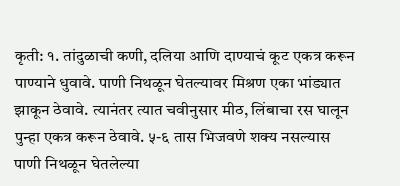कृती: १. तांदुळाची कणी, दलिया आणि दाण्याचं कूट एकत्र करून पाण्याने धुवावे. पाणी निथळून घेतल्यावर मिश्रण एका भांड्यात झाकून ठेवावे. त्यानंतर त्यात चवीनुसार मीठ, लिंबाचा रस घालून पुन्हा एकत्र करून ठेवावे. ५-६ तास भिजवणे शक्य नसल्यास पाणी निथळून घेतलेल्या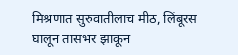मिश्रणात सुरुवातीलाच मीठ, लिंबूरस घालून तासभर झाकून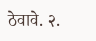ठेवावे. २.